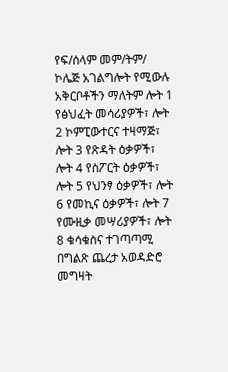የፍ/ሰላም መም/ትም/ ኮሌጅ አገልግሎት የሚውሉ አቅርቦቶችን ማለትም ሎት 1 የፅህፈት መሳሪያዎች፣ ሎት 2 ኮምፒውተርና ተዛማጅ፣ ሎት 3 የጽዳት ዕቃዎች፣ ሎት 4 የስፖርት ዕቃዎች፣ ሎት 5 የህንፃ ዕቃዎች፣ ሎት 6 የመኪና ዕቃዎች፣ ሎት 7 የሙዚቃ መሣሪያዎች፣ ሎት 8 ቁሳቁስና ተገጣጣሚ በግልጽ ጨረታ አወዳድሮ መግዛት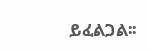ይፈልጋል፡፡